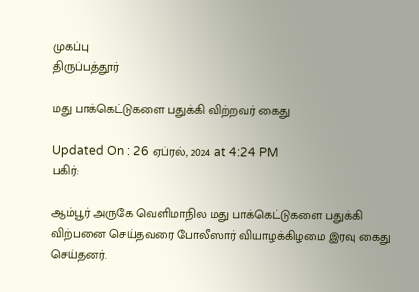முகப்பு
திருப்பத்தூர்

மது பாக்கெட்டுகளை பதுக்கி விற்றவர் கைது

Updated On : 26 ஏப்ரல், 2024 at 4:24 PM
பகிர்:

ஆம்பூர் அருகே வெளிமாநில மது பாக்கெட்டுகளை பதுக்கி விற்பனை செய்தவரை போலீஸார் வியாழக்கிழமை இரவு கைது செய்தனர்.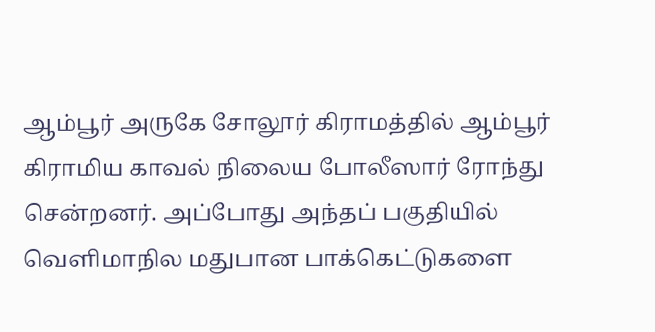ஆம்பூர் அருகே சோலூர் கிராமத்தில் ஆம்பூர் கிராமிய காவல் நிலைய போலீஸார் ரோந்து சென்றனர். அப்போது அந்தப் பகுதியில் வெளிமாநில மதுபான பாக்கெட்டுகளை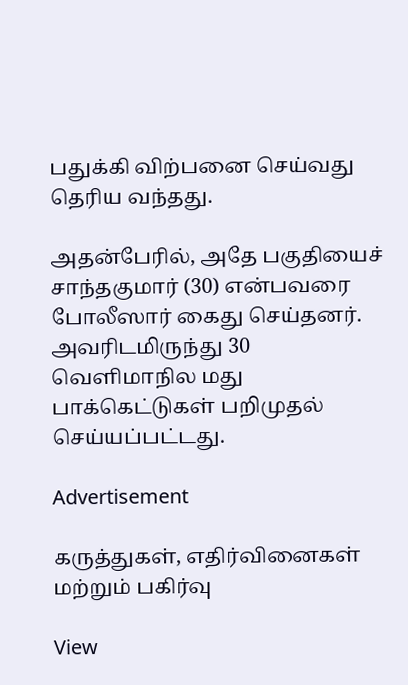பதுக்கி விற்பனை செய்வது தெரிய வந்தது.

அதன்பேரில், அதே பகுதியைச் சாந்தகுமார் (30) என்பவரை போலீஸார் கைது செய்தனர். அவரிடமிருந்து 30 வெளிமாநில மது பாக்கெட்டுகள் பறிமுதல் செய்யப்பட்டது.

Advertisement

கருத்துகள், எதிர்வினைகள் மற்றும் பகிர்வு

View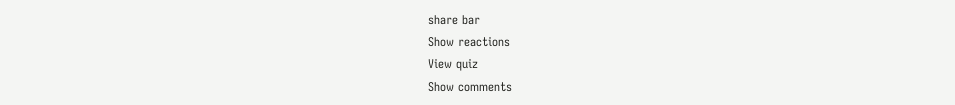share bar
Show reactions
View quiz
Show comments